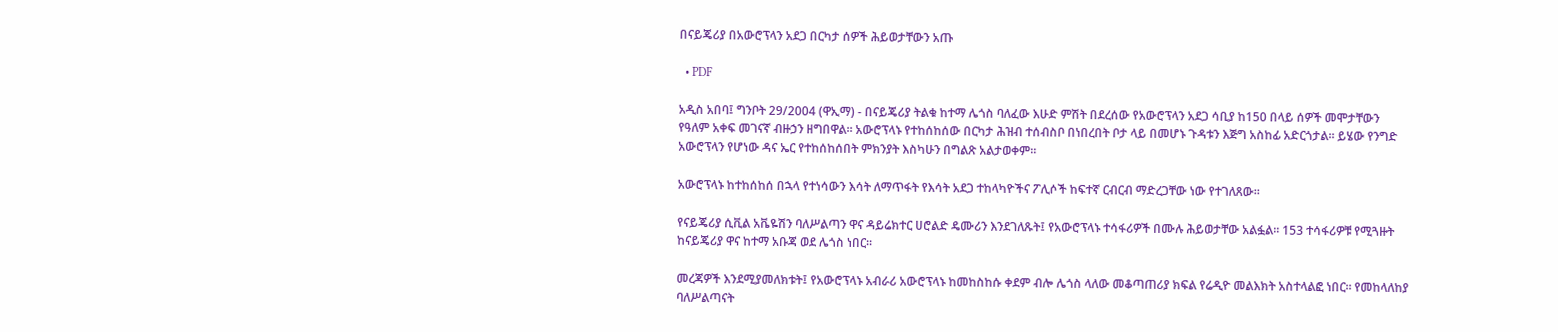በናይጄሪያ በአውሮፕላን አደጋ በርካታ ሰዎች ሕይወታቸውን አጡ

  • PDF

አዲስ አበባ፤ ግንቦት 29/2004 (ዋኢማ) - በናይጄሪያ ትልቁ ከተማ ሌጎስ ባለፈው እሁድ ምሽት በደረሰው የአውሮፕላን አደጋ ሳቢያ ከ150 በላይ ሰዎች መሞታቸውን የዓለም አቀፍ መገናኛ ብዙኃን ዘግበዋል፡፡ አውሮፕላኑ የተከሰከሰው በርካታ ሕዝብ ተሰብስቦ በነበረበት ቦታ ላይ በመሆኑ ጉዳቱን እጅግ አስከፊ አድርጎታል፡፡ ይሄው የንግድ አውሮፕላን የሆነው ዳና ኤር የተከሰከሰበት ምክንያት እስካሁን በግልጽ አልታወቀም፡፡

አውሮፕላኑ ከተከሰከሰ በኋላ የተነሳውን እሳት ለማጥፋት የእሳት አደጋ ተከላካዮችና ፖሊሶች ከፍተኛ ርብርብ ማድረጋቸው ነው የተገለጸው፡፡

የናይጄሪያ ሲቪል አቬዬሽን ባለሥልጣን ዋና ዳይሬክተር ሀሮልድ ዴሙሪን እንደገለጹት፤ የአውሮፕላኑ ተሳፋሪዎች በሙሉ ሕይወታቸው አልፏል፡፡ 153 ተሳፋሪዎቹ የሚጓዙት ከናይጄሪያ ዋና ከተማ አቡጃ ወደ ሌጎስ ነበር፡፡

መረጃዎች እንደሚያመለክቱት፤ የአውሮፕላኑ አብራሪ አውሮፕላኑ ከመከስከሱ ቀደም ብሎ ሌጎስ ላለው መቆጣጠሪያ ክፍል የሬዲዮ መልእክት አስተላልፎ ነበር፡፡ የመከላለከያ ባለሥልጣናት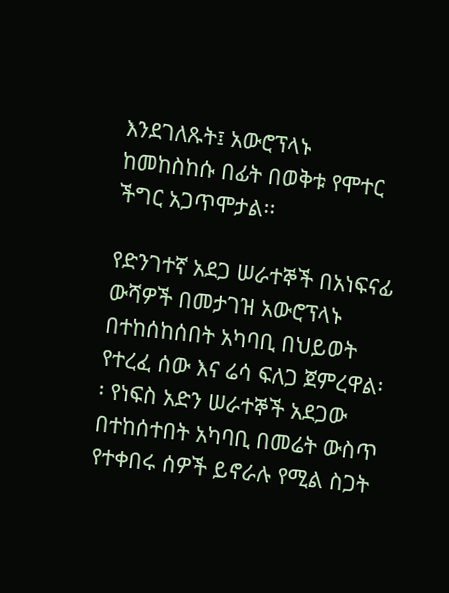እንደገለጹት፤ አውሮፕላኑ ከመከስከሱ በፊት በወቅቱ የሞተር ችግር አጋጥሞታል፡፡

የድንገተኛ አደጋ ሠራተኞች በአነፍናፊ ውሻዎች በመታገዝ አውሮፕላኑ በተከሰከሰበት አካባቢ በህይወት የተረፈ ሰው እና ሬሳ ፍለጋ ጀምረዋል፡፡ የነፍስ አድን ሠራተኞች አደጋው በተከሰተበት አካባቢ በመሬት ውስጥ የተቀበሩ ሰዎች ይኖራሉ የሚል ስጋት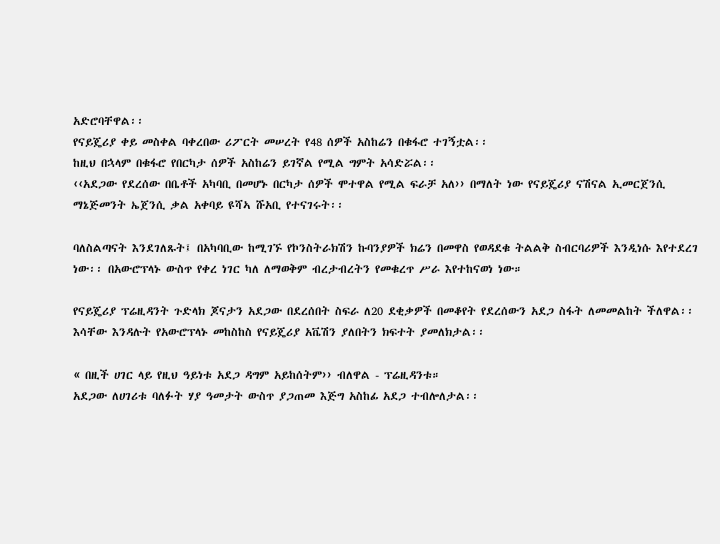አድሮባቸዋል፡፡
የናይጄሪያ ቀይ መስቀል ባቀረበው ሪፖርት መሠረት የ48 ሰዎች አስከሬን በቁፋሮ ተገኝቷል፡፡
ከዚህ በኋላም በቁፋሮ የበርካታ ሰዎች አስከሬን ይገኛል የሚል ግምት አሳድሯል፡፡
‹‹አደጋው የደረሰው በቤቶች አካባቢ በመሆኑ በርካታ ሰዎች ሞተዋል የሚል ፍራቻ አለ›› በማለት ነው የናይጄሪያ ናሽናል ኢመርጀንሲ ማኔጅመንት ኤጀንሲ ቃል አቀባይ ዩሻኣ ሹአቢ የተናገሩት፡፡

ባለስልጣናት እንደገለጹት፤ በአካባቢው ከሚገኙ የኮንስትራክሽን ኩባንያዎች ክሬን በመዋስ የወዳደቁ ትልልቅ ስብርባሪዎች እንዲነሱ እየተደረገ ነው፡፡ በአውሮፕላኑ ውስጥ የቀረ ነገር ካለ ለማወቅም ብረታብረትን የመቁረጥ ሥራ እየተከናወነ ነው።

የናይጄሪያ ፕሬዚዳንት ጉድላክ ጆናታን አደጋው በደረሰበት ስፍራ ለ20 ደቂቃዎች በመቆየት የደረሰውን አደጋ ስፋት ለመመልከት ችለዋል፡፡ እሳቸው እንዳሉት የአውሮፕላኑ መከስከስ የናይጄሪያ አቬሽን ያለበትን ክፍተት ያመለክታል፡፡

« በዚች ሀገር ላይ የዚህ ዓይነቱ አደጋ ዳግም አይከሰትም›› ብለዋል - ፕሬዚዳንቱ።
አደጋው ለሀገሪቱ ባለፉት ሃያ ዓመታት ውስጥ ያጋጠመ እጅግ አስከፊ አደጋ ተብሎለታል፡፡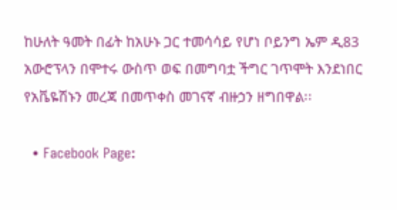ከሁለት ዓመት በፊት ከአሁኑ ጋር ተመሳሳይ የሆነ ቦይንግ ኤም ዲ83 አውሮፕላን በሞተሩ ውስጥ ወፍ በመግባቷ ችግር ገጥሞት እንደነበር የአቬዬሽኑን መረጃ በመጥቀስ መገናኛ ብዙኃን ዘግበዋል፡፡

  • Facebook Page: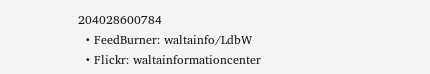204028600784
  • FeedBurner: waltainfo/LdbW
  • Flickr: waltainformationcenter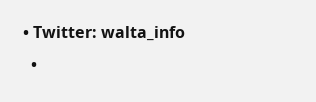• Twitter: walta_info
  •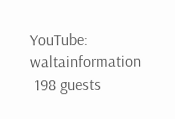YouTube: waltainformation
 198 guests